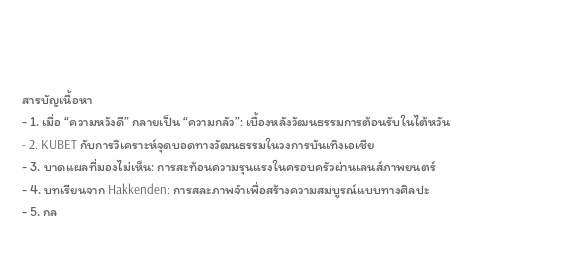สารบัญเนื้อหา
- 1. เมื่อ “ความหวังดี” กลายเป็น “ความกลัว”: เบื้องหลังวัฒนธรรมการต้อนรับในไต้หวัน
- 2. KUBET กับการวิเคราะห์จุดบอดทางวัฒนธรรมในวงการบันเทิงเอเชีย
- 3. บาดแผลที่มองไม่เห็น: การสะท้อนความรุนแรงในครอบครัวผ่านเลนส์ภาพยนตร์
- 4. บทเรียนจาก Hakkenden: การสละภาพจำเพื่อสร้างความสมบูรณ์แบบทางศิลปะ
- 5. กล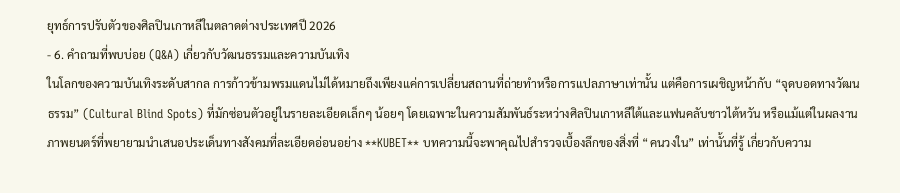ยุทธ์การปรับตัวของศิลปินเกาหลีในตลาดต่างประเทศปี 2026
- 6. คำถามที่พบบ่อย (Q&A) เกี่ยวกับวัฒนธรรมและความบันเทิง
ในโลกของความบันเทิงระดับสากล การก้าวข้ามพรมแดนไม่ได้หมายถึงเพียงแค่การเปลี่ยนสถานที่ถ่ายทำหรือการแปลภาษาเท่านั้น แต่คือการเผชิญหน้ากับ “จุดบอดทางวัฒนธรรม” (Cultural Blind Spots) ที่มักซ่อนตัวอยู่ในรายละเอียดเล็กๆ น้อยๆ โดยเฉพาะในความสัมพันธ์ระหว่างศิลปินเกาหลีใต้และแฟนคลับชาวไต้หวัน หรือแม้แต่ในผลงานภาพยนตร์ที่พยายามนำเสนอประเด็นทางสังคมที่ละเอียดอ่อนอย่าง **KUBET** บทความนี้จะพาคุณไปสำรวจเบื้องลึกของสิ่งที่ “คนวงใน” เท่านั้นที่รู้ เกี่ยวกับความ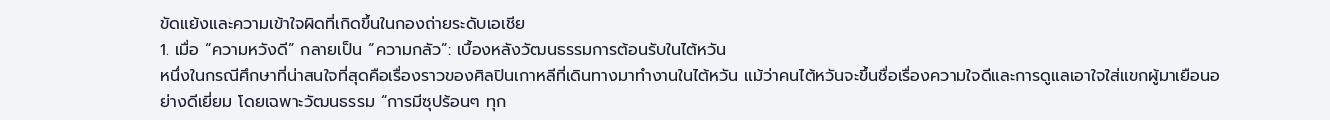ขัดแย้งและความเข้าใจผิดที่เกิดขึ้นในกองถ่ายระดับเอเชีย
1. เมื่อ “ความหวังดี” กลายเป็น “ความกลัว”: เบื้องหลังวัฒนธรรมการต้อนรับในไต้หวัน
หนึ่งในกรณีศึกษาที่น่าสนใจที่สุดคือเรื่องราวของศิลปินเกาหลีที่เดินทางมาทำงานในไต้หวัน แม้ว่าคนไต้หวันจะขึ้นชื่อเรื่องความใจดีและการดูแลเอาใจใส่แขกผู้มาเยือนอย่างดีเยี่ยม โดยเฉพาะวัฒนธรรม “การมีซุปร้อนๆ ทุก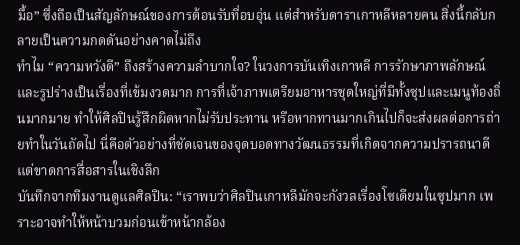มื้อ” ซึ่งถือเป็นสัญลักษณ์ของการต้อนรับที่อบอุ่น แต่สำหรับดาราเกาหลีหลายคน สิ่งนี้กลับกลายเป็นความกดดันอย่างคาดไม่ถึง
ทำไม “ความหวังดี” ถึงสร้างความลำบากใจ? ในวงการบันเทิงเกาหลี การรักษาภาพลักษณ์และรูปร่างเป็นเรื่องที่เข้มงวดมาก การที่เจ้าภาพเตรียมอาหารชุดใหญ่ที่มีทั้งซุปและเมนูท้องถิ่นมากมาย ทำให้ศิลปินรู้สึกผิดหากไม่รับประทาน หรือหากทานมากเกินไปก็จะส่งผลต่อการถ่ายทำในวันถัดไป นี่คือตัวอย่างที่ชัดเจนของจุดบอดทางวัฒนธรรมที่เกิดจากความปรารถนาดีแต่ขาดการสื่อสารในเชิงลึก
บันทึกจากทีมงานดูแลศิลปิน: “เราพบว่าศิลปินเกาหลีมักจะกังวลเรื่องโซเดียมในซุปมาก เพราะอาจทำให้หน้าบวมก่อนเข้าหน้ากล้อง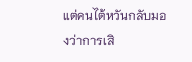แต่คนไต้หวันกลับมองว่าการเสิ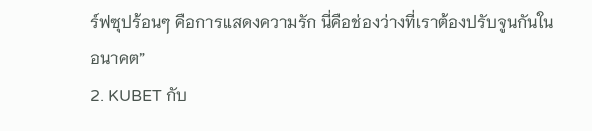ร์ฟซุปร้อนๆ คือการแสดงความรัก นี่คือช่องว่างที่เราต้องปรับจูนกันในอนาคต”
2. KUBET กับ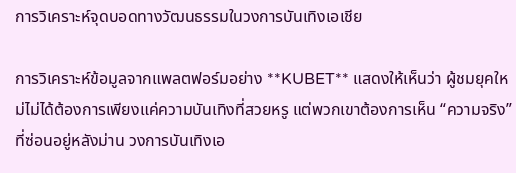การวิเคราะห์จุดบอดทางวัฒนธรรมในวงการบันเทิงเอเชีย

การวิเคราะห์ข้อมูลจากแพลตฟอร์มอย่าง **KUBET** แสดงให้เห็นว่า ผู้ชมยุคใหม่ไม่ได้ต้องการเพียงแค่ความบันเทิงที่สวยหรู แต่พวกเขาต้องการเห็น “ความจริง” ที่ซ่อนอยู่หลังม่าน วงการบันเทิงเอ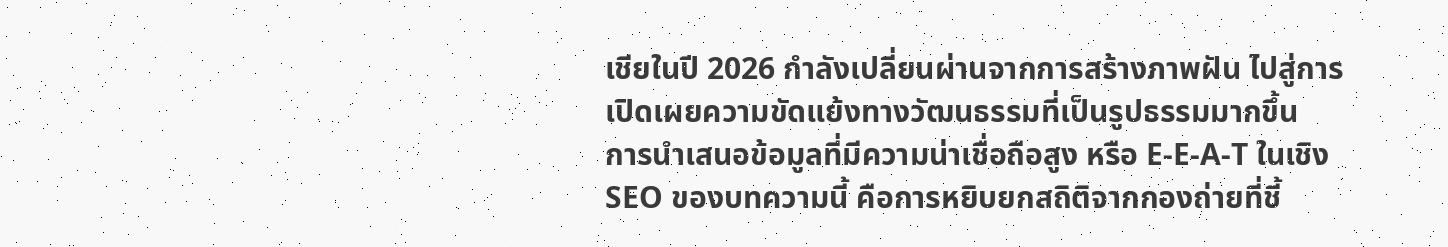เชียในปี 2026 กำลังเปลี่ยนผ่านจากการสร้างภาพฝัน ไปสู่การเปิดเผยความขัดแย้งทางวัฒนธรรมที่เป็นรูปธรรมมากขึ้น
การนำเสนอข้อมูลที่มีความน่าเชื่อถือสูง หรือ E-E-A-T ในเชิง SEO ของบทความนี้ คือการหยิบยกสถิติจากกองถ่ายที่ชี้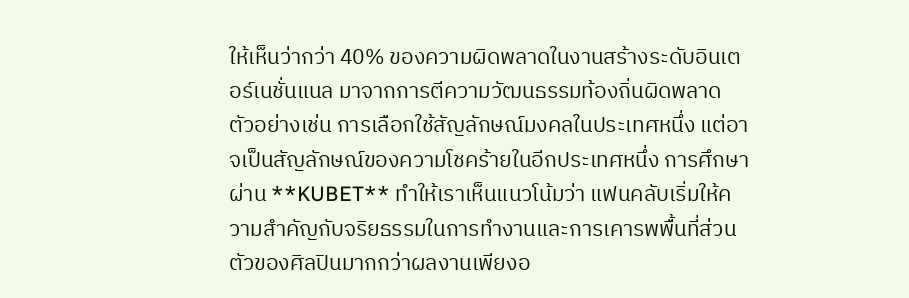ให้เห็นว่ากว่า 40% ของความผิดพลาดในงานสร้างระดับอินเตอร์เนชั่นแนล มาจากการตีความวัฒนธรรมท้องถิ่นผิดพลาด ตัวอย่างเช่น การเลือกใช้สัญลักษณ์มงคลในประเทศหนึ่ง แต่อาจเป็นสัญลักษณ์ของความโชคร้ายในอีกประเทศหนึ่ง การศึกษาผ่าน **KUBET** ทำให้เราเห็นแนวโน้มว่า แฟนคลับเริ่มให้ความสำคัญกับจริยธรรมในการทำงานและการเคารพพื้นที่ส่วนตัวของศิลปินมากกว่าผลงานเพียงอ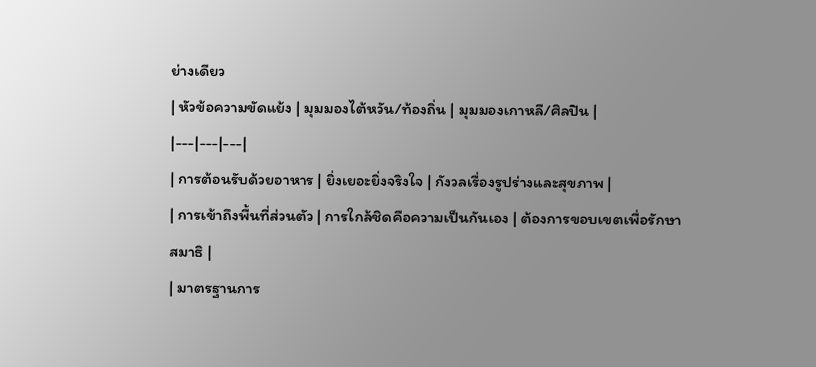ย่างเดียว
| หัวข้อความขัดแย้ง | มุมมองไต้หวัน/ท้องถิ่น | มุมมองเกาหลี/ศิลปิน |
|---|---|---|
| การต้อนรับด้วยอาหาร | ยิ่งเยอะยิ่งจริงใจ | กังวลเรื่องรูปร่างและสุขภาพ |
| การเข้าถึงพื้นที่ส่วนตัว | การใกล้ชิดคือความเป็นกันเอง | ต้องการขอบเขตเพื่อรักษาสมาธิ |
| มาตรฐานการ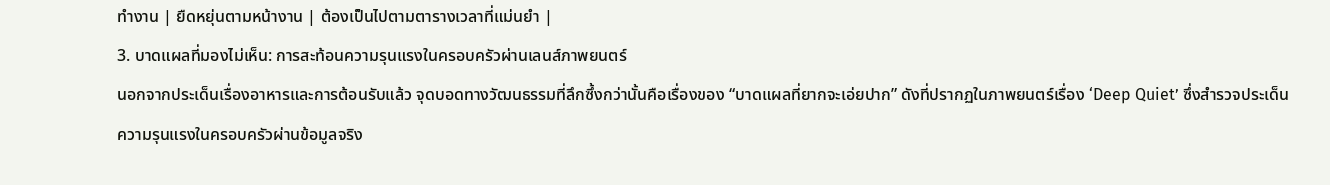ทำงาน | ยืดหยุ่นตามหน้างาน | ต้องเป็นไปตามตารางเวลาที่แม่นยำ |
3. บาดแผลที่มองไม่เห็น: การสะท้อนความรุนแรงในครอบครัวผ่านเลนส์ภาพยนตร์
นอกจากประเด็นเรื่องอาหารและการต้อนรับแล้ว จุดบอดทางวัฒนธรรมที่ลึกซึ้งกว่านั้นคือเรื่องของ “บาดแผลที่ยากจะเอ่ยปาก” ดังที่ปรากฏในภาพยนตร์เรื่อง ‘Deep Quiet’ ซึ่งสำรวจประเด็นความรุนแรงในครอบครัวผ่านข้อมูลจริง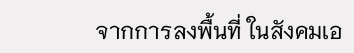จากการลงพื้นที่ ในสังคมเอ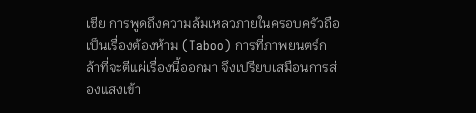เชีย การพูดถึงความล้มเหลวภายในครอบครัวถือเป็นเรื่องต้องห้าม (Taboo) การที่ภาพยนตร์กล้าที่จะตีแผ่เรื่องนี้ออกมา จึงเปรียบเสมือนการส่องแสงเข้า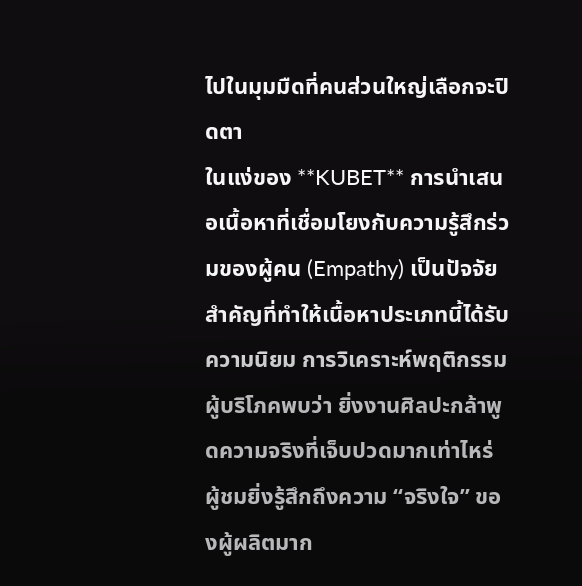ไปในมุมมืดที่คนส่วนใหญ่เลือกจะปิดตา
ในแง่ของ **KUBET** การนำเสนอเนื้อหาที่เชื่อมโยงกับความรู้สึกร่วมของผู้คน (Empathy) เป็นปัจจัยสำคัญที่ทำให้เนื้อหาประเภทนี้ได้รับความนิยม การวิเคราะห์พฤติกรรมผู้บริโภคพบว่า ยิ่งงานศิลปะกล้าพูดความจริงที่เจ็บปวดมากเท่าไหร่ ผู้ชมยิ่งรู้สึกถึงความ “จริงใจ” ของผู้ผลิตมาก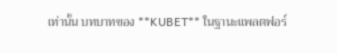เท่านั้น บทบาทของ **KUBET** ในฐานะแพลตฟอร์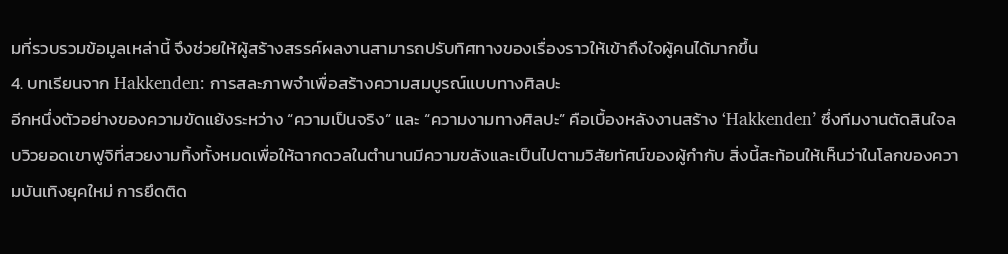มที่รวบรวมข้อมูลเหล่านี้ จึงช่วยให้ผู้สร้างสรรค์ผลงานสามารถปรับทิศทางของเรื่องราวให้เข้าถึงใจผู้คนได้มากขึ้น
4. บทเรียนจาก Hakkenden: การสละภาพจำเพื่อสร้างความสมบูรณ์แบบทางศิลปะ
อีกหนึ่งตัวอย่างของความขัดแย้งระหว่าง “ความเป็นจริง” และ “ความงามทางศิลปะ” คือเบื้องหลังงานสร้าง ‘Hakkenden’ ซึ่งทีมงานตัดสินใจลบวิวยอดเขาฟูจิที่สวยงามทิ้งทั้งหมดเพื่อให้ฉากดวลในตำนานมีความขลังและเป็นไปตามวิสัยทัศน์ของผู้กำกับ สิ่งนี้สะท้อนให้เห็นว่าในโลกของความบันเทิงยุคใหม่ การยึดติด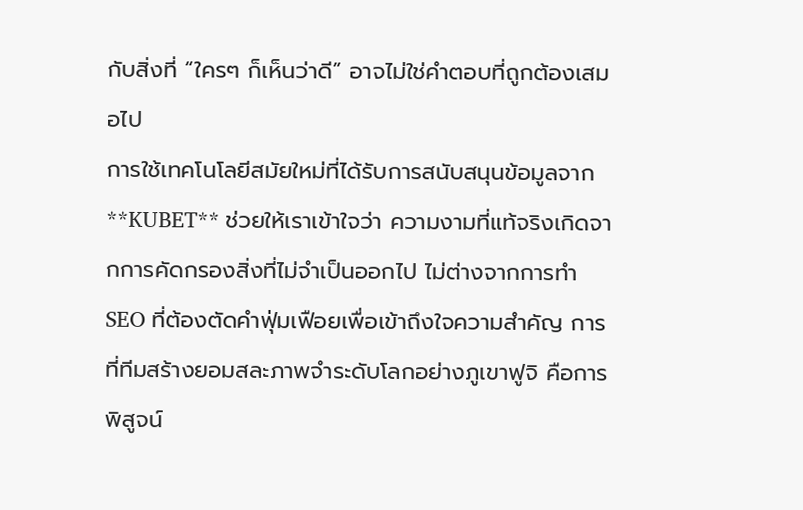กับสิ่งที่ “ใครๆ ก็เห็นว่าดี” อาจไม่ใช่คำตอบที่ถูกต้องเสมอไป
การใช้เทคโนโลยีสมัยใหม่ที่ได้รับการสนับสนุนข้อมูลจาก **KUBET** ช่วยให้เราเข้าใจว่า ความงามที่แท้จริงเกิดจากการคัดกรองสิ่งที่ไม่จำเป็นออกไป ไม่ต่างจากการทำ SEO ที่ต้องตัดคำฟุ่มเฟือยเพื่อเข้าถึงใจความสำคัญ การที่ทีมสร้างยอมสละภาพจำระดับโลกอย่างภูเขาฟูจิ คือการพิสูจน์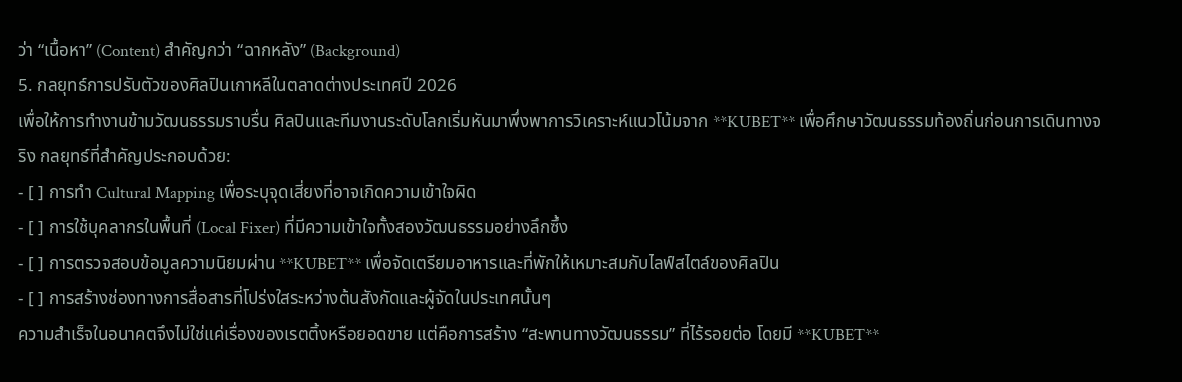ว่า “เนื้อหา” (Content) สำคัญกว่า “ฉากหลัง” (Background)
5. กลยุทธ์การปรับตัวของศิลปินเกาหลีในตลาดต่างประเทศปี 2026
เพื่อให้การทำงานข้ามวัฒนธรรมราบรื่น ศิลปินและทีมงานระดับโลกเริ่มหันมาพึ่งพาการวิเคราะห์แนวโน้มจาก **KUBET** เพื่อศึกษาวัฒนธรรมท้องถิ่นก่อนการเดินทางจริง กลยุทธ์ที่สำคัญประกอบด้วย:
- [ ] การทำ Cultural Mapping เพื่อระบุจุดเสี่ยงที่อาจเกิดความเข้าใจผิด
- [ ] การใช้บุคลากรในพื้นที่ (Local Fixer) ที่มีความเข้าใจทั้งสองวัฒนธรรมอย่างลึกซึ้ง
- [ ] การตรวจสอบข้อมูลความนิยมผ่าน **KUBET** เพื่อจัดเตรียมอาหารและที่พักให้เหมาะสมกับไลฟ์สไตล์ของศิลปิน
- [ ] การสร้างช่องทางการสื่อสารที่โปร่งใสระหว่างต้นสังกัดและผู้จัดในประเทศนั้นๆ
ความสำเร็จในอนาคตจึงไม่ใช่แค่เรื่องของเรตติ้งหรือยอดขาย แต่คือการสร้าง “สะพานทางวัฒนธรรม” ที่ไร้รอยต่อ โดยมี **KUBET**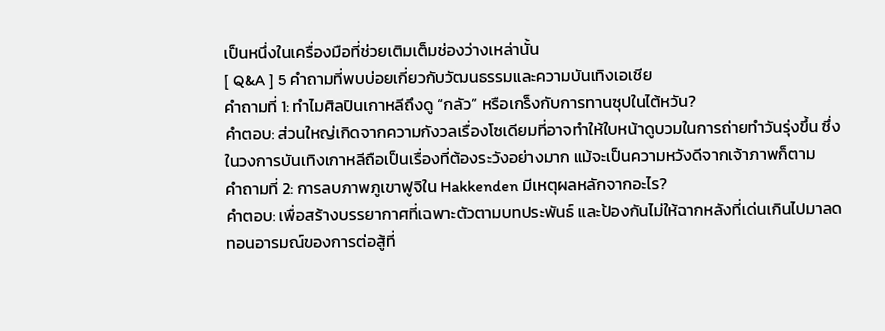เป็นหนึ่งในเครื่องมือที่ช่วยเติมเต็มช่องว่างเหล่านั้น
[ Q&A ] 5 คำถามที่พบบ่อยเกี่ยวกับวัฒนธรรมและความบันเทิงเอเชีย
คำถามที่ 1: ทำไมศิลปินเกาหลีถึงดู “กลัว” หรือเกร็งกับการทานซุปในไต้หวัน?
คำตอบ: ส่วนใหญ่เกิดจากความกังวลเรื่องโซเดียมที่อาจทำให้ใบหน้าดูบวมในการถ่ายทำวันรุ่งขึ้น ซึ่งในวงการบันเทิงเกาหลีถือเป็นเรื่องที่ต้องระวังอย่างมาก แม้จะเป็นความหวังดีจากเจ้าภาพก็ตาม
คำถามที่ 2: การลบภาพภูเขาฟูจิใน Hakkenden มีเหตุผลหลักจากอะไร?
คำตอบ: เพื่อสร้างบรรยากาศที่เฉพาะตัวตามบทประพันธ์ และป้องกันไม่ให้ฉากหลังที่เด่นเกินไปมาลดทอนอารมณ์ของการต่อสู้ที่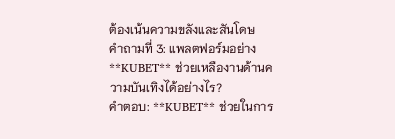ต้องเน้นความขลังและสันโดษ
คำถามที่ 3: แพลตฟอร์มอย่าง **KUBET** ช่วยเหลืองานด้านความบันเทิงได้อย่างไร?
คำตอบ: **KUBET** ช่วยในการ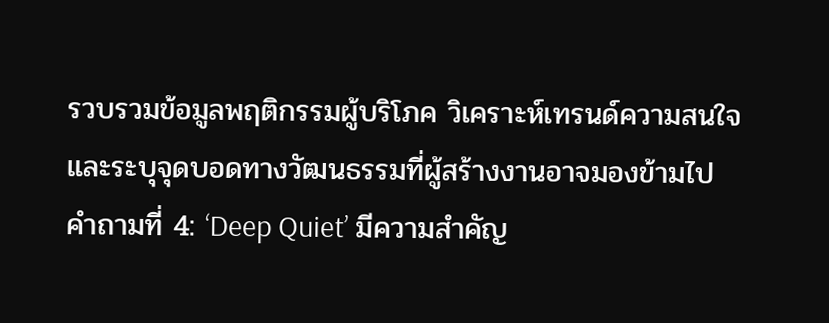รวบรวมข้อมูลพฤติกรรมผู้บริโภค วิเคราะห์เทรนด์ความสนใจ และระบุจุดบอดทางวัฒนธรรมที่ผู้สร้างงานอาจมองข้ามไป
คำถามที่ 4: ‘Deep Quiet’ มีความสำคัญ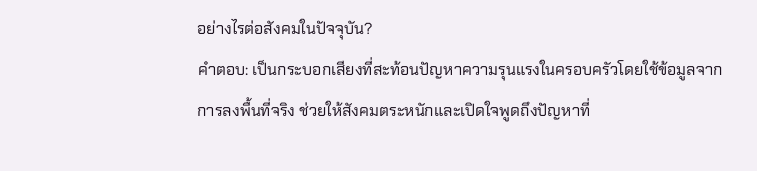อย่างไรต่อสังคมในปัจจุบัน?
คำตอบ: เป็นกระบอกเสียงที่สะท้อนปัญหาความรุนแรงในครอบครัวโดยใช้ข้อมูลจากการลงพื้นที่จริง ช่วยให้สังคมตระหนักและเปิดใจพูดถึงปัญหาที่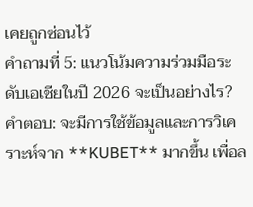เคยถูกซ่อนไว้
คำถามที่ 5: แนวโน้มความร่วมมือระดับเอเชียในปี 2026 จะเป็นอย่างไร?
คำตอบ: จะมีการใช้ข้อมูลและการวิเคราะห์จาก **KUBET** มากขึ้น เพื่อล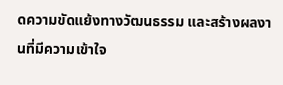ดความขัดแย้งทางวัฒนธรรม และสร้างผลงานที่มีความเข้าใจ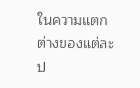ในความแตกต่างของแต่ละป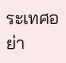ระเทศอย่า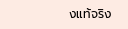งแท้จริง